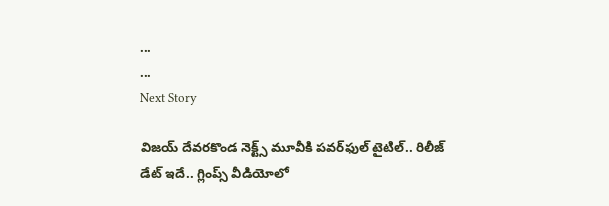...
...
Next Story

విజయ్ దేవరకొండ నెక్ట్స్ మూవీకి పవర్‌ఫుల్ టైటిల్.. రిలీజ్ డేట్ ఇదే.. గ్లింప్స్ వీడియోలో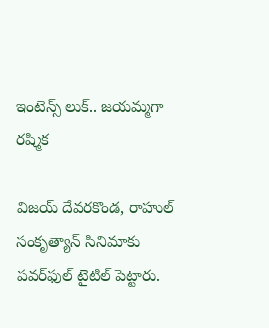ఇంటెన్స్ లుక్‌.. జయమ్మగా రష్మిక

విజయ్ దేవరకొండ, రాహుల్ సంకృత్యాన్ సినిమాకు పవర్‌ఫుల్ టైటిల్ పెట్టారు.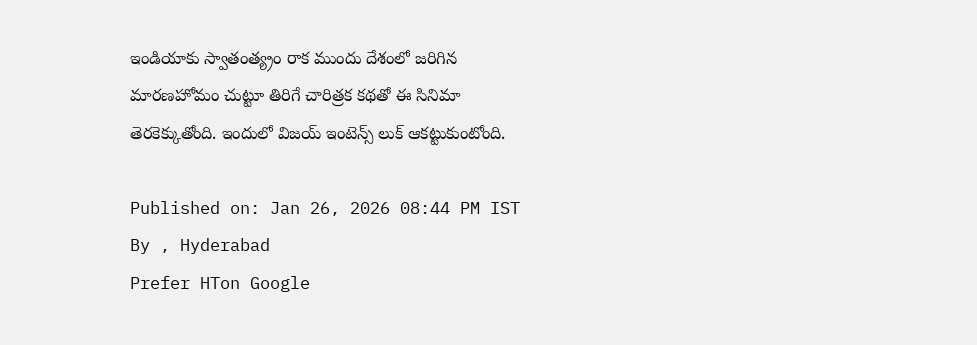ఇండియాకు స్వాతంత్య్రం రాక ముందు దేశంలో జరిగిన మారణహోమం చుట్టూ తిరిగే చారిత్రక కథతో ఈ సినిమా తెరకెక్కుతోంది. ఇందులో విజయ్ ఇంటెన్స్ లుక్ ఆకట్టుకుంటోంది.

Published on: Jan 26, 2026 08:44 PM IST
By , Hyderabad
Prefer HTon Google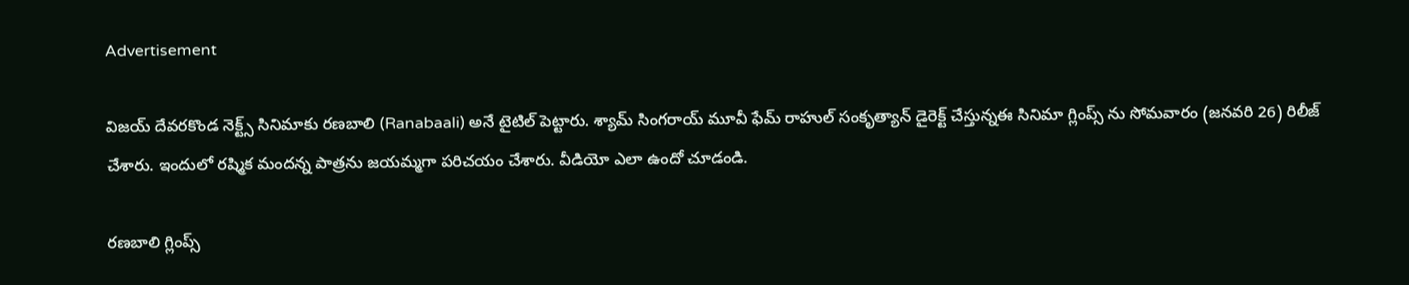Advertisement

విజయ్ దేవరకొండ నెక్ట్స్ సినిమాకు రణబాలి (Ranabaali) అనే టైటిల్ పెట్టారు. శ్యామ్ సింగరాయ్ మూవీ ఫేమ్ రాహుల్ సంకృత్యాన్ డైరెక్ట్ చేస్తున్నఈ సినిమా గ్లింప్స్ ను సోమవారం (జనవరి 26) రిలీజ్ చేశారు. ఇందులో రష్మిక మందన్న పాత్రను జయమ్మగా పరిచయం చేశారు. వీడియో ఎలా ఉందో చూడండి.

రణబాలి గ్లింప్స్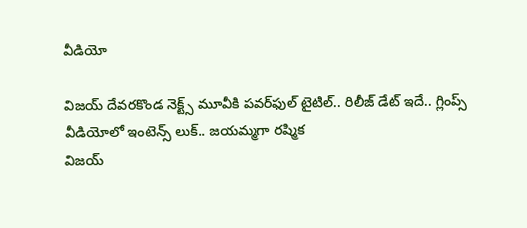వీడియో

విజయ్ దేవరకొండ నెక్ట్స్ మూవీకి పవర్‌ఫుల్ టైటిల్.. రిలీజ్ డేట్ ఇదే.. గ్లింప్స్ వీడియోలో ఇంటెన్స్ లుక్‌.. జయమ్మగా రష్మిక
విజయ్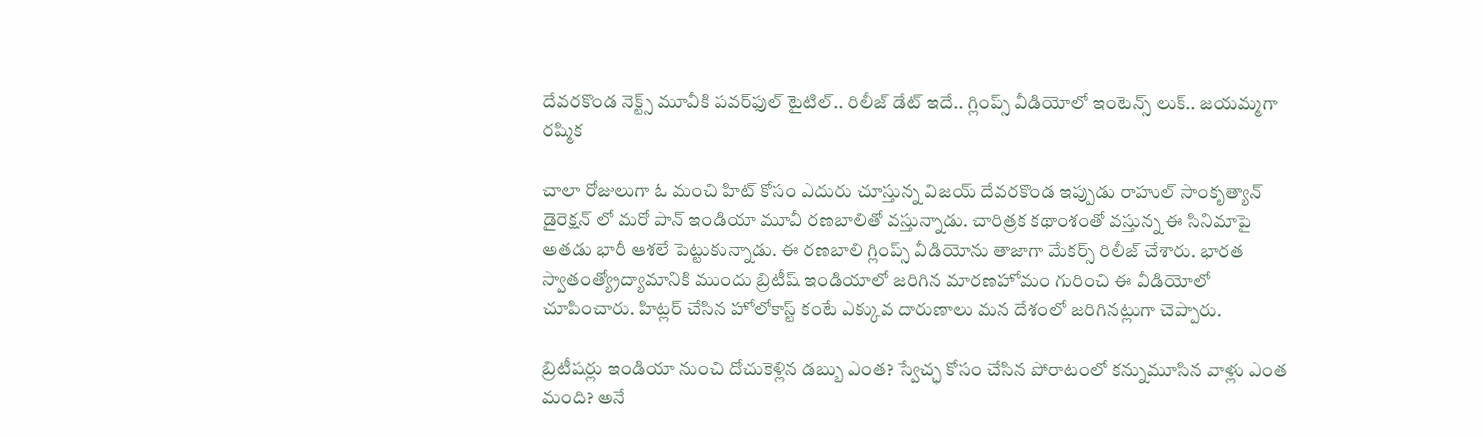దేవరకొండ నెక్ట్స్ మూవీకి పవర్‌ఫుల్ టైటిల్.. రిలీజ్ డేట్ ఇదే.. గ్లింప్స్ వీడియోలో ఇంటెన్స్ లుక్‌.. జయమ్మగా రష్మిక

చాలా రోజులుగా ఓ మంచి హిట్ కోసం ఎదురు చూస్తున్న విజయ్ దేవరకొండ ఇప్పుడు రాహుల్ సాంకృత్యాన్ డైరెక్షన్ లో మరో పాన్ ఇండియా మూవీ రణబాలితో వస్తున్నాడు. చారిత్రక కథాంశంతో వస్తున్న ఈ సినిమాపై అతడు భారీ ఆశలే పెట్టుకున్నాడు. ఈ రణబాలి గ్లింప్స్ వీడియోను తాజాగా మేకర్స్ రిలీజ్ చేశారు. భారత స్వాతంత్య్రోద్యామానికి ముందు బ్రిటీష్ ఇండియాలో జరిగిన మారణహోమం గురించి ఈ వీడియోలో చూపించారు. హిట్లర్ చేసిన హోలోకాస్ట్ కంటే ఎక్కువ దారుణాలు మన దేశంలో జరిగినట్లుగా చెప్పారు.

బ్రిటీషర్లు ఇండియా నుంచి దోచుకెళ్లిన డబ్బు ఎంత? స్వేచ్ఛ కోసం చేసిన పోరాటంలో కన్నుమూసిన వాళ్లు ఎంత మంది? అనే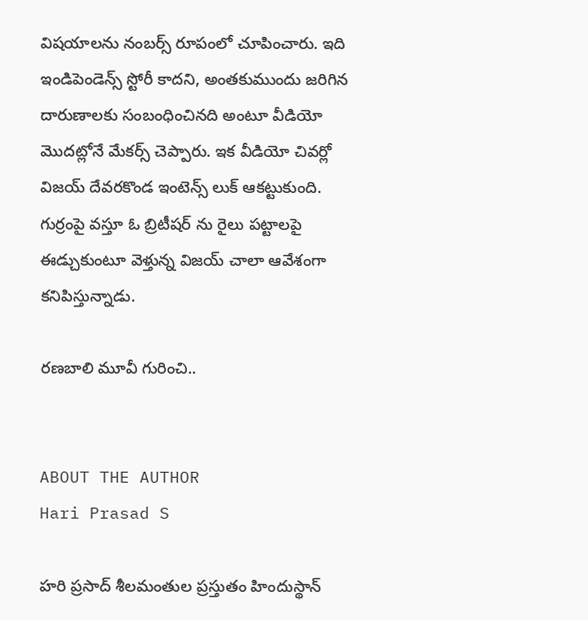విషయాలను నంబర్స్ రూపంలో చూపించారు. ఇది ఇండిపెండెన్స్ స్టోరీ కాదని, అంతకుముందు జరిగిన దారుణాలకు సంబంధించినది అంటూ వీడియో మొదట్లోనే మేకర్స్ చెప్పారు. ఇక వీడియో చివర్లో విజయ్ దేవరకొండ ఇంటెన్స్ లుక్ ఆకట్టుకుంది. గుర్రంపై వస్తూ ఓ బ్రిటీషర్ ను రైలు పట్టాలపై ఈడ్చుకుంటూ వెళ్తున్న విజయ్ చాలా ఆవేశంగా కనిపిస్తున్నాడు.

రణబాలి మూవీ గురించి..


ABOUT THE AUTHOR
Hari Prasad S

హరి ప్రసాద్ శీలమంతుల ప్రస్తుతం హిందుస్థాన్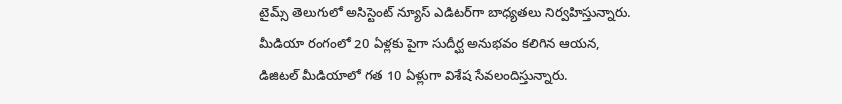టైమ్స్ తెలుగులో అసిస్టెంట్ న్యూస్ ఎడిటర్‌గా బాధ్యతలు నిర్వహిస్తున్నారు. మీడియా రంగంలో 20 ఏళ్లకు పైగా సుదీర్ఘ అనుభవం కలిగిన ఆయన, డిజిటల్ మీడియాలో గత 10 ఏళ్లుగా విశేష సేవలందిస్తున్నారు.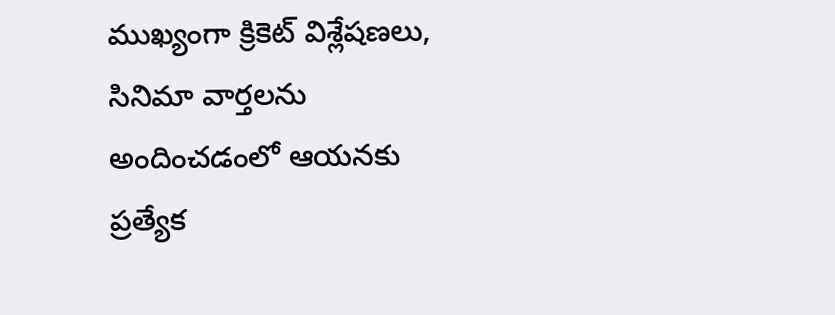ముఖ్యంగా క్రికెట్ విశ్లేషణలు, సినిమా వార్తలను అందించడంలో ఆయనకు ప్రత్యేక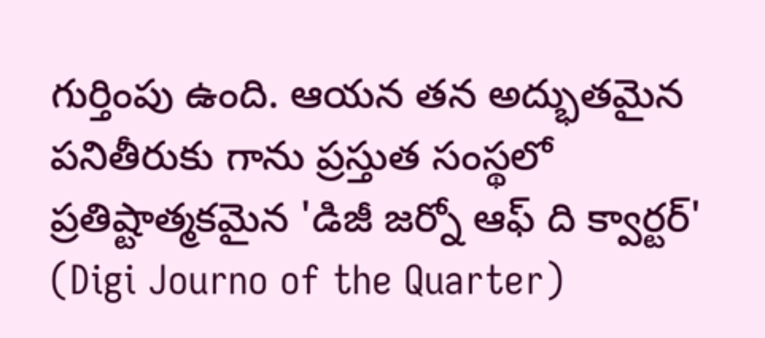గుర్తింపు ఉంది. ఆయన తన అద్భుతమైన పనితీరుకు గాను ప్రస్తుత సంస్థలో ప్రతిష్టాత్మకమైన 'డిజీ జర్నో ఆఫ్ ది క్వార్టర్' (Digi Journo of the Quarter)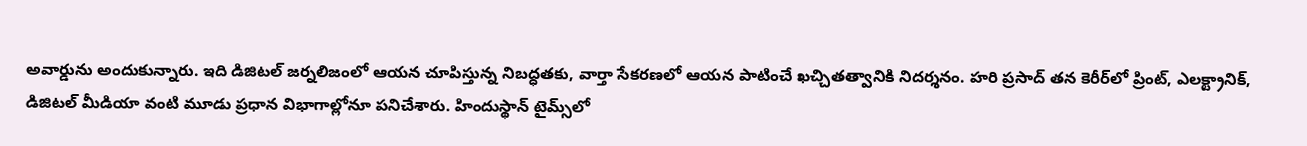అవార్డును అందుకున్నారు. ఇది డిజిటల్ జర్నలిజంలో ఆయన చూపిస్తున్న నిబద్ధతకు, వార్తా సేకరణలో ఆయన పాటించే ఖచ్చితత్వానికి నిదర్శనం. హరి ప్రసాద్ తన కెరీర్‌లో ప్రింట్, ఎలక్ట్రానిక్, డిజిటల్ మీడియా వంటి మూడు ప్రధాన విభాగాల్లోనూ పనిచేశారు. హిందుస్థాన్ టైమ్స్‌లో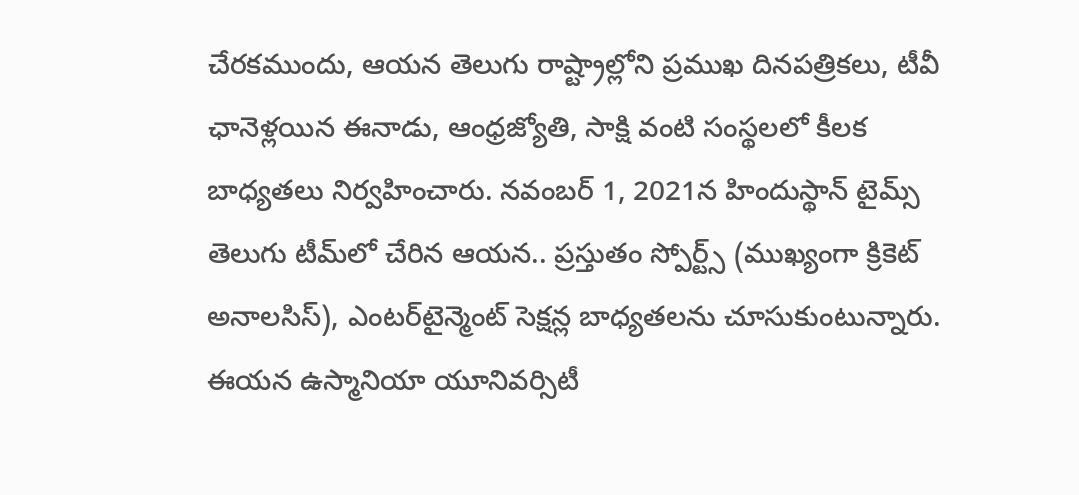చేరకముందు, ఆయన తెలుగు రాష్ట్రాల్లోని ప్రముఖ దినపత్రికలు, టీవీ ఛానెళ్లయిన ఈనాడు, ఆంధ్రజ్యోతి, సాక్షి వంటి సంస్థలలో కీలక బాధ్యతలు నిర్వహించారు. నవంబర్ 1, 2021న హిందుస్థాన్ టైమ్స్ తెలుగు టీమ్‌లో చేరిన ఆయన.. ప్రస్తుతం స్పోర్ట్స్ (ముఖ్యంగా క్రికెట్ అనాలసిస్), ఎంటర్‌టైన్మెంట్ సెక్షన్ల బాధ్యతలను చూసుకుంటున్నారు. ఈయన ఉస్మానియా యూనివర్సిటీ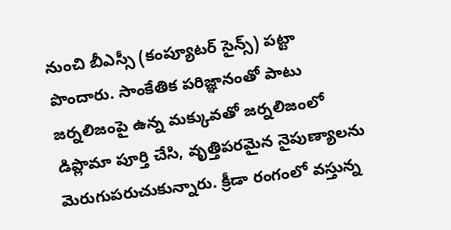నుంచి బీఎస్సీ (కంప్యూటర్ సైన్స్) పట్టా పొందారు. సాంకేతిక పరిజ్ఞానంతో పాటు జర్నలిజంపై ఉన్న మక్కువతో జర్నలిజంలో డిప్లొమా పూర్తి చేసి, వృత్తిపరమైన నైపుణ్యాలను మెరుగుపరుచుకున్నారు. క్రీడా రంగంలో వస్తున్న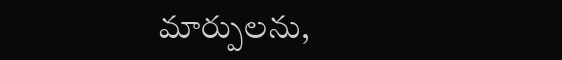మార్పులను,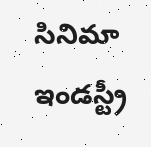సినిమా ఇండస్ట్రీ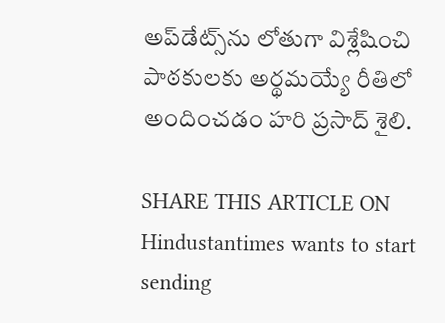అప్‌డేట్స్‌ను లోతుగా విశ్లేషించి పాఠకులకు అర్థమయ్యే రీతిలో అందించడం హరి ప్రసాద్ శైలి.

SHARE THIS ARTICLE ON
Hindustantimes wants to start sending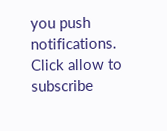you push notifications. Click allow to subscribe